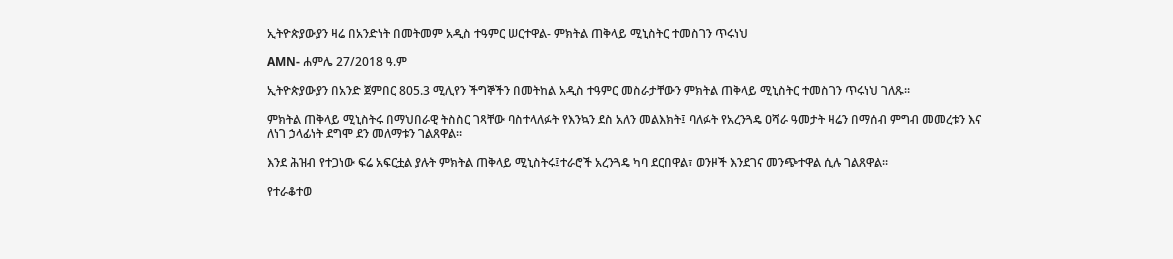ኢትዮጵያውያን ዛሬ በአንድነት በመትመም አዲስ ተዓምር ሠርተዋል- ምክትል ጠቅላይ ሚኒስትር ተመስገን ጥሩነህ

AMN- ሐምሌ 27/2018 ዓ.ም

ኢትዮጵያውያን በአንድ ጀምበር 805.3 ሚሊየን ችግኞችን በመትከል አዲስ ተዓምር መስራታቸውን ምክትል ጠቅላይ ሚኒስትር ተመስገን ጥሩነህ ገለጹ።

ምክትል ጠቅላይ ሚኒስትሩ በማህበራዊ ትስስር ገጻቸው ባስተላለፉት የእንኳን ደስ አለን መልእክት፤ ባለፉት የአረንጓዴ ዐሻራ ዓመታት ዛሬን በማሰብ ምግብ መመረቱን እና ለነገ ኃላፊነት ደግሞ ደን መለማቱን ገልጸዋል።

እንደ ሕዝብ የተጋነው ፍሬ አፍርቷል ያሉት ምክትል ጠቅላይ ሚኒስትሩ፤ተራሮች አረንጓዴ ካባ ደርበዋል፣ ወንዞች እንደገና መንጭተዋል ሲሉ ገልጸዋል፡፡

የተራቆተወ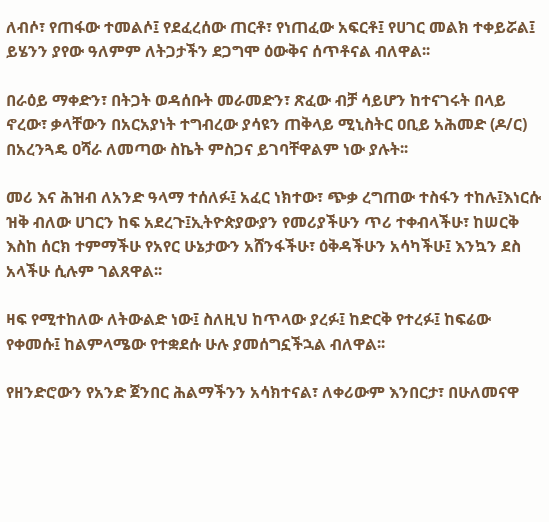ለብሶ፣ የጠፋው ተመልሶ፤ የደፈረሰው ጠርቶ፣ የነጠፈው አፍርቶ፤ የሀገር መልክ ተቀይሯል፤ ይሄንን ያየው ዓለምም ለትጋታችን ደጋግሞ ዕውቅና ሰጥቶናል ብለዋል፡፡

በራዕይ ማቀድን፣ በትጋት ወዳሰቡት መራመድን፣ ጽፈው ብቻ ሳይሆን ከተናገሩት በላይ ኖረው፣ ቃላቸውን በአርአያነት ተግብረው ያሳዩን ጠቅላይ ሚኒስትር ዐቢይ አሕመድ (ዶ/ር) በአረንጓዴ ዐሻራ ለመጣው ስኬት ምስጋና ይገባቸዋልም ነው ያሉት፡፡

መሪ እና ሕዝብ ለአንድ ዓላማ ተሰለፉ፤ አፈር ነክተው፣ ጭቃ ረግጠው ተስፋን ተከሉ፤እነርሱ ዝቅ ብለው ሀገርን ከፍ አደረጉ፤ኢትዮጵያውያን የመሪያችሁን ጥሪ ተቀብላችሁ፣ ከሠርቅ እስከ ሰርክ ተምማችሁ የአየር ሁኔታውን አሸንፋችሁ፣ ዕቅዳችሁን አሳካችሁ፤ እንኳን ደስ አላችሁ ሲሉም ገልጸዋል፡፡

ዛፍ የሚተከለው ለትውልድ ነው፤ ስለዚህ ከጥላው ያረፉ፤ ከድርቅ የተረፉ፤ ከፍሬው የቀመሱ፤ ከልምላሜው የተቋደሱ ሁሉ ያመሰግኗችኋል ብለዋል፡፡

የዘንድሮውን የአንድ ጀንበር ሕልማችንን አሳክተናል፣ ለቀሪውም እንበርታ፣ በሁለመናዋ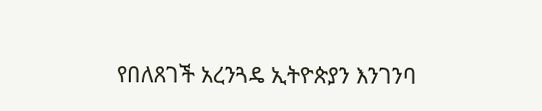የበለጸገች አረንጓዴ ኢትዮጵያን እንገንባ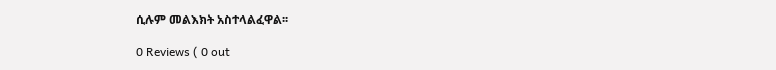ሲሉም መልእክት አስተላልፈዋል፡፡

0 Reviews ( 0 out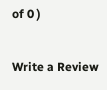of 0 )

Write a Review